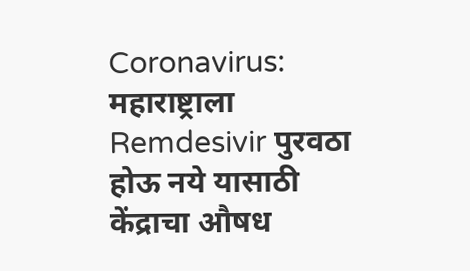Coronavirus: महाराष्ट्राला Remdesivir पुरवठा होऊ नये यासाठी केंद्राचा औषध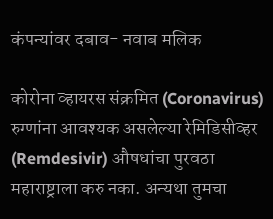कंपन्यांवर दबाव- नवाब मलिक

कोरोना व्हायरस संक्रमित (Coronavirus) रुग्णांना आवश्यक असलेल्या रेमिडिसीव्हर (Remdesivir) औषधांचा पुरवठा महाराष्ट्राला करु नका. अन्यथा तुमचा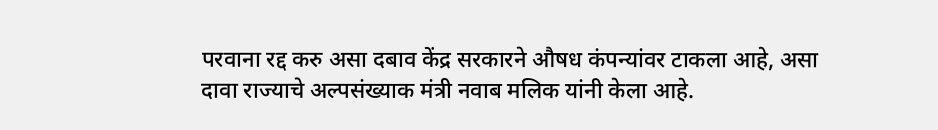परवाना रद्द करु असा दबाव केंद्र सरकारने औषध कंपन्यांवर टाकला आहे, असा दावा राज्याचे अल्पसंख्याक मंत्री नवाब मलिक यांनी केला आहे.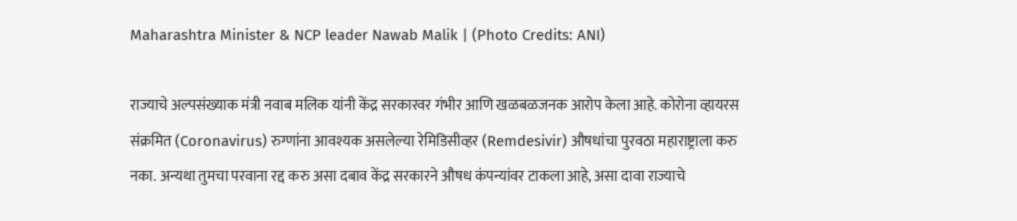Maharashtra Minister & NCP leader Nawab Malik | (Photo Credits: ANI)

राज्याचे अल्पसंख्याक मंत्री नवाब मलिक यांनी केंद्र सरकारवर गंभीर आणि खळबळजनक आरोप केला आहे. कोरोना व्हायरस संक्रमित (Coronavirus) रुग्णांना आवश्यक असलेल्या रेमिडिसीव्हर (Remdesivir) औषधांचा पुरवठा महाराष्ट्राला करु नका. अन्यथा तुमचा परवाना रद्द करु असा दबाव केंद्र सरकारने औषध कंपन्यांवर टाकला आहे, असा दावा राज्याचे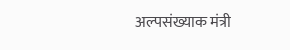अल्पसंख्याक मंत्री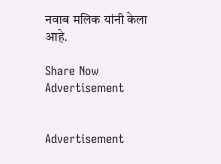नवाब मलिक यांनी केला आहे.

Share Now
Advertisement


Advertisement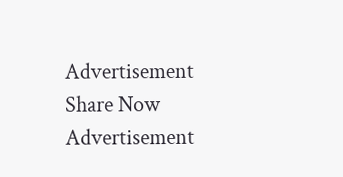Advertisement
Share Now
Advertisement